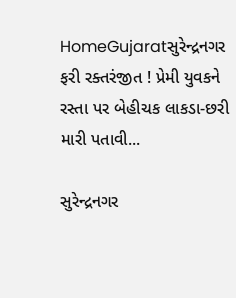HomeGujaratસુરેન્દ્રનગર ફરી રક્તરંજીત ! પ્રેમી યુવકને રસ્તા પર બેહીચક લાકડા-છરી મારી પતાવી...

સુરેન્દ્રનગર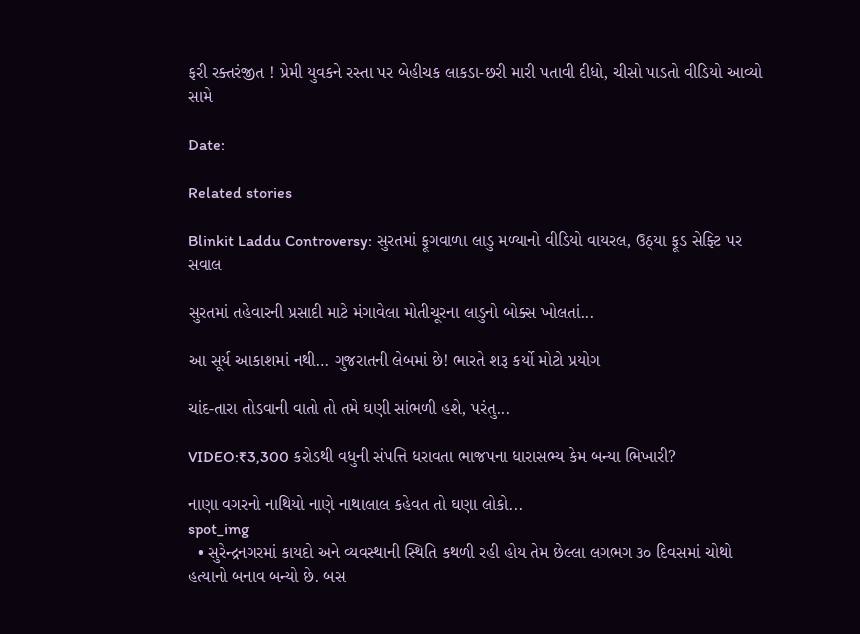ફરી રક્તરંજીત ! પ્રેમી યુવકને રસ્તા પર બેહીચક લાકડા-છરી મારી પતાવી દીધો, ચીસો પાડતો વીડિયો આવ્યો સામે

Date:

Related stories

Blinkit Laddu Controversy: સુરતમાં ફૂગવાળા લાડુ મળ્યાનો વીડિયો વાયરલ, ઉઠ્યા ફૂડ સેફ્ટિ પર સવાલ

સુરતમાં તહેવારની પ્રસાદી માટે મંગાવેલા મોતીચૂરના લાડુનો બોક્સ ખોલતાં...

આ સૂર્ય આકાશમાં નથી… ગુજરાતની લેબમાં છે! ભારતે શરૂ કર્યો મોટો પ્રયોગ

ચાંદ-તારા તોડવાની વાતો તો તમે ઘણી સાંભળી હશે, પરંતુ...

VIDEO:₹3,300 કરોડથી વધુની સંપત્તિ ધરાવતા ભાજપના ધારાસભ્ય કેમ બન્યા ભિખારી?

નાણા વગરનો નાથિયો નાણે નાથાલાલ કહેવત તો ઘણા લોકો...
spot_img
  • સુરેન્દ્રનગરમાં કાયદો અને વ્યવસ્થાની સ્થિતિ કથળી રહી હોય તેમ છેલ્લા લગભગ ૩૦ દિવસમાં ચોથો હત્યાનો બનાવ બન્યો છે. બસ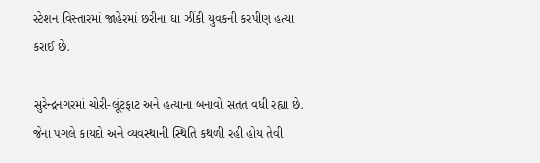સ્ટેશન વિસ્તારમાં જાહેરમાં છરીના ઘા ઝીંકી યુવકની કરપીણ હત્યા કરાઈ છે.

સુરેન્દ્રનગરમાં ચોરી-લૂંટફાટ અને હત્યાના બનાવો સતત વધી રહ્યા છે. જેના પગલે કાયદો અને વ્યવસ્થાની સ્થિતિ કથળી રહી હોય તેવી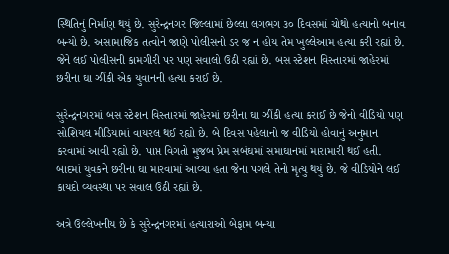સ્થિતિનું નિર્માણ થયું છે. સુરેન્દ્રનગર જિલ્લામાં છેલ્લા લગભગ ૩૦ દિવસમાં ચોથો હત્યાનો બનાવ બન્યો છે. અસામાજિક તત્વોને જાણે પોલીસનો ડર જ ન હોય તેમ ખુલ્લેઆમ હત્યા કરી રહ્યાં છે. જેને લઈ પોલીસની કામગીરી પર પણ સવાલો ઉઠી રહ્યાં છે. બસ સ્ટેશન વિસ્તારમાં જાહેરમાં છરીના ઘા ઝીંકી એક યુવાનની હત્યા કરાઈ છે.

સુરેન્દ્રનગરમાં બસ સ્ટેશન વિસ્તારમાં જાહેરમાં છરીના ઘા ઝીંકી હત્યા કરાઈ છે જેનો વીડિયો પણ સોશિયલ મીડિયામાં વાયરલ થઈ રહ્યો છે. બે દિવસ પહેલાનો જ વીડિયો હોવાનું અનુમાન કરવામાં આવી રહ્યો છે. પાપ્ત વિગતો મુજબ પ્રેમ સબંઘમાં સમાઘાનમાં મારામારી થઈ હતી. બાદમાં યુવકને છરીના ઘા મારવામાં આવ્યા હતા જેના પગલે તેનો મૃત્યુ થયું છે. જે વીડિયોને લઈ કાયદો વ્યવસ્થા પર સવાલ ઉઠી રહ્યાં છે.

અત્રે ઉલ્લેખનીય છે કે સુરેન્દ્રનગરમાં હત્યારાઓ બેફામ બન્યા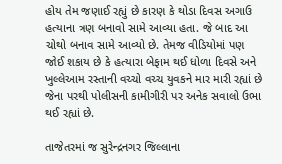હોય તેમ જણાઈ રહ્યું છે કારણ કે થોડા દિવસ અગાઉ હત્યાના ત્રણ બનાવો સામે આવ્યા હતા. જે બાદ આ ચોથો બનાવ સામે આવ્યો છે. તેમજ વીડિયોમાં પણ જોઈ શકાય છે કે હત્યારા બેફામ થઈ ધોળા દિવસે અને ખુલ્લેઆમ રસ્તાની વચ્ચો વચ્ચ યુવકને માર મારી રહ્યાં છે જેના પરથી પોલીસની કામીગીરી પર અનેક સવાલો ઉભા થઈ રહ્યાં છે.

તાજેતરમાં જ સુરેન્દ્રનગર જિલ્લાના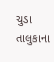ચુડા તાલુકાના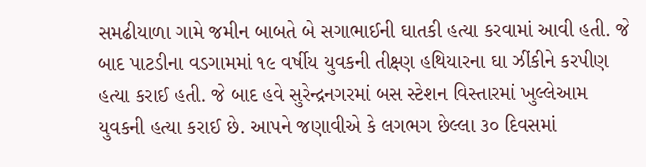સમઢીયાળા ગામે જમીન બાબતે બે સગાભાઈની ઘાતકી હત્યા કરવામાં આવી હતી. જે બાદ પાટડીના વડગામમાં ૧૯ વર્ષીય યુવકની તીક્ષ્ણ હથિયારના ઘા ઝીંકીને કરપીણ હત્યા કરાઈ હતી. જે બાદ હવે સુરેન્દ્રનગરમાં બસ સ્ટેશન વિસ્તારમાં ખુલ્લેઆમ યુવકની હત્યા કરાઈ છે. આપને જણાવીએ કે લગભગ છેલ્લા ૩૦ દિવસમાં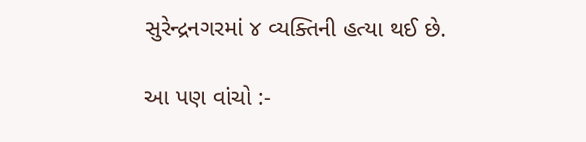સુરેન્દ્રનગરમાં ૪ વ્યક્તિની હત્યા થઈ છે.

આ પણ વાંચો :-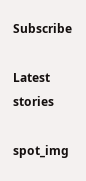Subscribe

Latest stories

spot_img